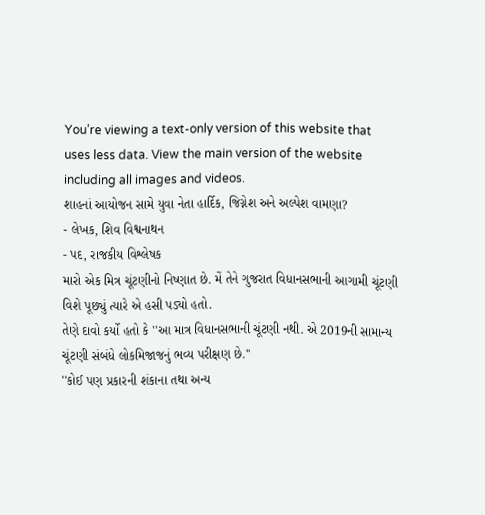You’re viewing a text-only version of this website that uses less data. View the main version of the website including all images and videos.
શાહનાં આયોજન સામે યુવા નેતા હાર્દિક, જિગ્નેશ અને અલ્પેશ વામણા?
- લેખક, શિવ વિશ્વનાથન
- પદ, રાજકીય વિશ્લેષક
મારો એક મિત્ર ચૂંટણીનો નિષ્ણાત છે. મેં તેને ગુજરાત વિધાનસભાની આગામી ચૂંટણી વિશે પૂછ્યું ત્યારે એ હસી પડ્યો હતો.
તેણે દાવો કર્યો હતો કે ''આ માત્ર વિધાનસભાની ચૂંટણી નથી. એ 2019ની સામાન્ય ચૂંટણી સંબંધે લોકમિજાજનું ભવ્ય પરીક્ષણ છે.''
''કોઈ પણ પ્રકારની શંકાના તથા અન્ય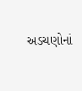અડચણોનાં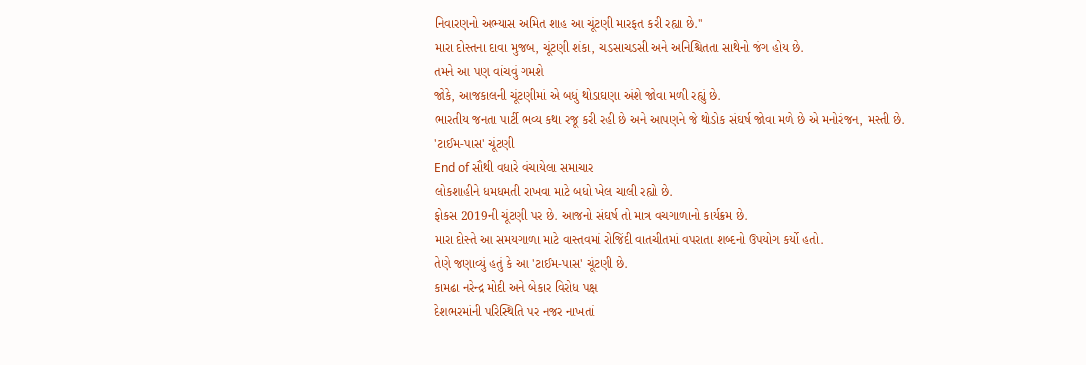નિવારણનો અભ્યાસ અમિત શાહ આ ચૂંટણી મારફત કરી રહ્યા છે.''
મારા દોસ્તના દાવા મુજબ, ચૂંટણી શંકા, ચડસાચડસી અને અનિશ્ચિતતા સાથેનો જંગ હોય છે.
તમને આ પણ વાંચવું ગમશે
જોકે, આજકાલની ચૂંટણીમાં એ બધું થોડાઘણા અંશે જોવા મળી રહ્યું છે.
ભારતીય જનતા પાર્ટી ભવ્ય કથા રજૂ કરી રહી છે અને આપણને જે થોડોક સંઘર્ષ જોવા મળે છે એ મનોરંજન, મસ્તી છે.
'ટાઈમ-પાસ' ચૂંટણી
End of સૌથી વધારે વંચાયેલા સમાચાર
લોકશાહીને ધમધમતી રાખવા માટે બધો ખેલ ચાલી રહ્યો છે.
ફોકસ 2019ની ચૂંટણી પર છે. આજનો સંઘર્ષ તો માત્ર વચગાળાનો કાર્યક્રમ છે.
મારા દોસ્તે આ સમયગાળા માટે વાસ્તવમાં રોજિંદી વાતચીતમાં વપરાતા શબ્દનો ઉપયોગ કર્યો હતો.
તેણે જણાવ્યું હતું કે આ 'ટાઈમ-પાસ' ચૂંટણી છે.
કામઢા નરેન્દ્ર મોદી અને બેકાર વિરોધ પક્ષ
દેશભરમાંની પરિસ્થિતિ પર નજર નાખતાં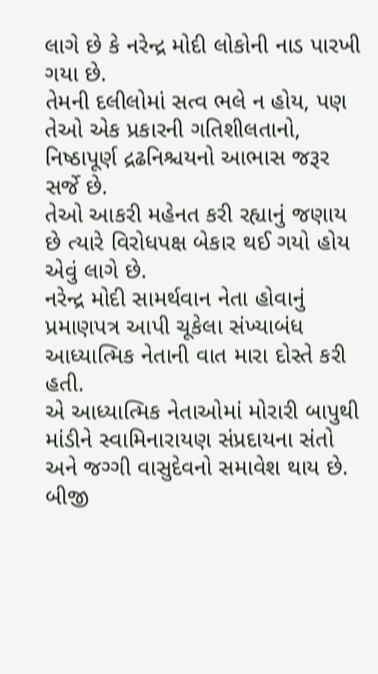લાગે છે કે નરેન્દ્ર મોદી લોકોની નાડ પારખી ગયા છે.
તેમની દલીલોમાં સત્વ ભલે ન હોય, પણ તેઓ એક પ્રકારની ગતિશીલતાનો, નિષ્ઠાપૂર્ણ દ્રઢનિશ્ચયનો આભાસ જરૂર સર્જે છે.
તેઓ આકરી મહેનત કરી રહ્યાનું જણાય છે ત્યારે વિરોધપક્ષ બેકાર થઈ ગયો હોય એવું લાગે છે.
નરેન્દ્ર મોદી સામર્થવાન નેતા હોવાનું પ્રમાણપત્ર આપી ચૂકેલા સંખ્યાબંધ આધ્યાત્મિક નેતાની વાત મારા દોસ્તે કરી હતી.
એ આધ્યાત્મિક નેતાઓમાં મોરારી બાપુથી માંડીને સ્વામિનારાયણ સંપ્રદાયના સંતો અને જગ્ગી વાસુદેવનો સમાવેશ થાય છે.
બીજી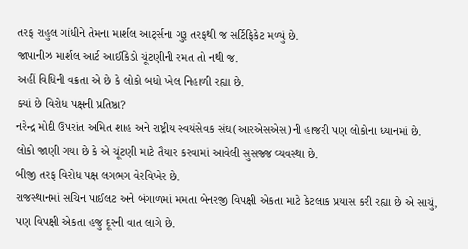તરફ રાહુલ ગાંધીને તેમના માર્શલ આર્ટ્સના ગુરૂ તરફથી જ સર્ટિફિકેટ મળ્યું છે.
જાપાનીઝ માર્શલ આર્ટ આઈકિડો ચૂંટણીની રમત તો નથી જ.
અહીં વિધિની વક્રતા એ છે કે લોકો બધો ખેલ નિહાળી રહ્યા છે.
ક્યાં છે વિરોધ પક્ષની પ્રતિષ્ઠા?
નરેન્દ્ર મોદી ઉપરાંત અમિત શાહ અને રાષ્ટ્રીય સ્વયંસેવક સંઘ(આરએસએસ)ની હાજરી પણ લોકોના ધ્યાનમાં છે.
લોકો જાણી ગયા છે કે એ ચૂંટણી માટે તૈયાર કરવામાં આવેલી સુસજ્જ વ્યવસ્થા છે.
બીજી તરફ વિરોધ પક્ષ લગભગ વેરવિખેર છે.
રાજસ્થાનમાં સચિન પાઈલટ અને બંગાળમાં મમતા બેનરજી વિપક્ષી એકતા માટે કેટલાક પ્રયાસ કરી રહ્યા છે એ સાચું, પણ વિપક્ષી એકતા હજુ દૂરની વાત લાગે છે.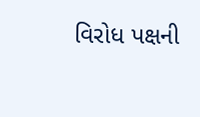વિરોધ પક્ષની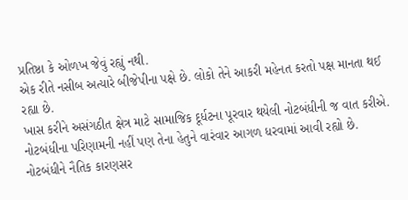પ્રતિષ્ઠા કે ઓળખ જેવું રહ્યું નથી.
એક રીતે નસીબ અત્યારે બીજેપીના પક્ષે છે. લોકો તેને આકરી મહેનત કરતો પક્ષ માનતા થઈ રહ્યા છે.
ખાસ કરીને અસંગઠીત ક્ષેત્ર માટે સામાજિક દૂર્ધટના પૂરવાર થયેલી નોટબંધીની જ વાત કરીએ.
નોટબંધીના પરિણામની નહીં પણ તેના હેતુને વારંવાર આગળ ધરવામાં આવી રહ્યો છે.
નોટબંધીને નૈતિક કારણસર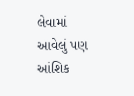લેવામાં આવેલું પણ આંશિક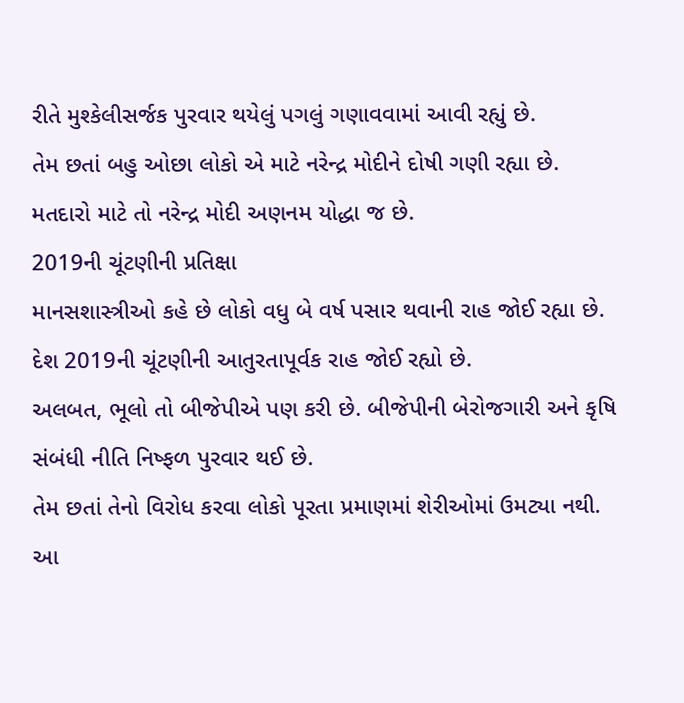રીતે મુશ્કેલીસર્જક પુરવાર થયેલું પગલું ગણાવવામાં આવી રહ્યું છે.
તેમ છતાં બહુ ઓછા લોકો એ માટે નરેન્દ્ર મોદીને દોષી ગણી રહ્યા છે.
મતદારો માટે તો નરેન્દ્ર મોદી અણનમ યોદ્ધા જ છે.
2019ની ચૂંટણીની પ્રતિક્ષા
માનસશાસ્ત્રીઓ કહે છે લોકો વધુ બે વર્ષ પસાર થવાની રાહ જોઈ રહ્યા છે.
દેશ 2019ની ચૂંટણીની આતુરતાપૂર્વક રાહ જોઈ રહ્યો છે.
અલબત, ભૂલો તો બીજેપીએ પણ કરી છે. બીજેપીની બેરોજગારી અને કૃષિ સંબંધી નીતિ નિષ્ફળ પુરવાર થઈ છે.
તેમ છતાં તેનો વિરોધ કરવા લોકો પૂરતા પ્રમાણમાં શેરીઓમાં ઉમટ્યા નથી.
આ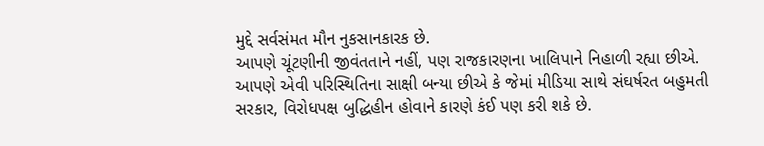મુદ્દે સર્વસંમત મૌન નુકસાનકારક છે.
આપણે ચૂંટણીની જીવંતતાને નહીં, પણ રાજકારણના ખાલિપાને નિહાળી રહ્યા છીએ.
આપણે એવી પરિસ્થિતિના સાક્ષી બન્યા છીએ કે જેમાં મીડિયા સાથે સંઘર્ષરત બહુમતી સરકાર, વિરોધપક્ષ બુદ્ધિહીન હોવાને કારણે કંઈ પણ કરી શકે છે.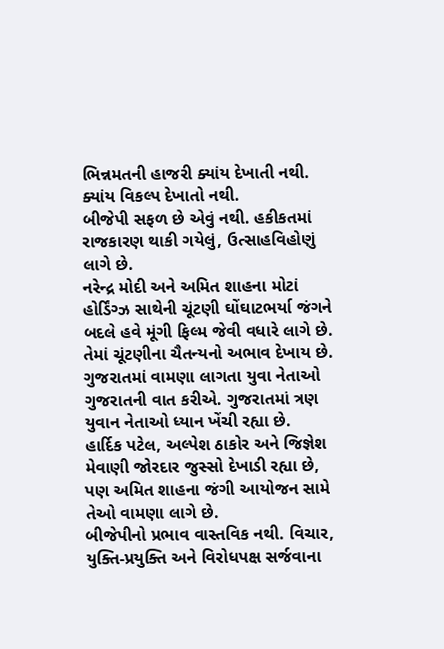ભિન્નમતની હાજરી ક્યાંય દેખાતી નથી. ક્યાંય વિકલ્પ દેખાતો નથી.
બીજેપી સફળ છે એવું નથી. હકીકતમાં રાજકારણ થાકી ગયેલું, ઉત્સાહવિહોણું લાગે છે.
નરેન્દ્ર મોદી અને અમિત શાહના મોટાં હોર્ડિંગ્ઝ સાથેની ચૂંટણી ઘોંઘાટભર્યા જંગને બદલે હવે મૂંગી ફિલ્મ જેવી વધારે લાગે છે.
તેમાં ચૂંટણીના ચૈતન્યનો અભાવ દેખાય છે.
ગુજરાતમાં વામણા લાગતા યુવા નેતાઓ
ગુજરાતની વાત કરીએ. ગુજરાતમાં ત્રણ યુવાન નેતાઓ ધ્યાન ખેંચી રહ્યા છે.
હાર્દિક પટેલ, અલ્પેશ ઠાકોર અને જિજ્ઞેશ મેવાણી જોરદાર જુસ્સો દેખાડી રહ્યા છે, પણ અમિત શાહના જંગી આયોજન સામે તેઓ વામણા લાગે છે.
બીજેપીનો પ્રભાવ વાસ્તવિક નથી. વિચાર, યુક્તિ-પ્રયુક્તિ અને વિરોધપક્ષ સર્જવાના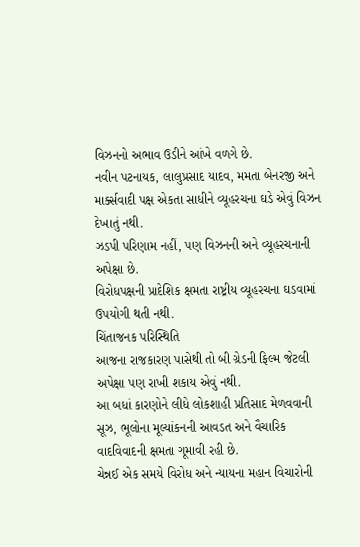વિઝનનો અભાવ ઉડીને આંખે વળગે છે.
નવીન પટનાયક, લાલુપ્રસાદ યાદવ, મમતા બેનરજી અને માર્ક્સવાદી પક્ષ એકતા સાધીને વ્યૂહરચના ઘડે એવું વિઝન દેખાતું નથી.
ઝડપી પરિણામ નહીં, પણ વિઝનની અને વ્યૂહરચનાની અપેક્ષા છે.
વિરોધપક્ષની પ્રાદેશિક ક્ષમતા રાષ્ટ્રીય વ્યૂહરચના ઘડવામાં ઉપયોગી થતી નથી.
ચિંતાજનક પરિસ્થિતિ
આજના રાજકારણ પાસેથી તો બી ગ્રેડની ફિલ્મ જેટલી અપેક્ષા પણ રાખી શકાય એવું નથી.
આ બધાં કારણોને લીધે લોકશાહી પ્રતિસાદ મેળવવાની સૂઝ, ભૂલોના મૂલ્યાંકનની આવડત અને વૈચારિક વાદવિવાદની ક્ષમતા ગૂમાવી રહી છે.
ચેન્નઈ એક સમયે વિરોધ અને ન્યાયના મહાન વિચારોની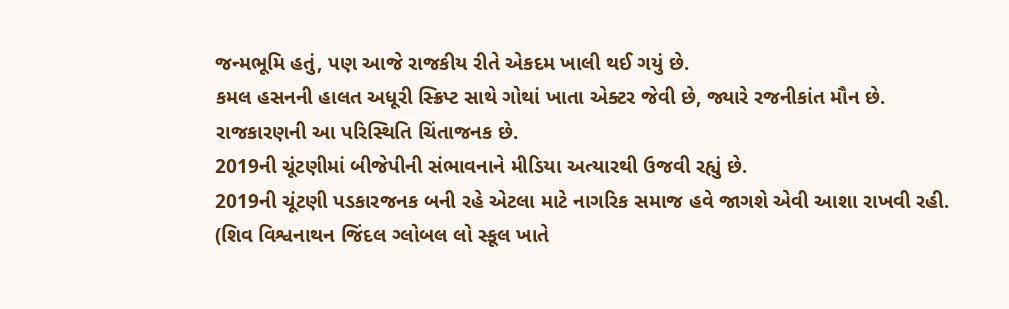જન્મભૂમિ હતું, પણ આજે રાજકીય રીતે એકદમ ખાલી થઈ ગયું છે.
કમલ હસનની હાલત અધૂરી સ્ક્રિપ્ટ સાથે ગોથાં ખાતા એક્ટર જેવી છે, જ્યારે રજનીકાંત મૌન છે.
રાજકારણની આ પરિસ્થિતિ ચિંતાજનક છે.
2019ની ચૂંટણીમાં બીજેપીની સંભાવનાને મીડિયા અત્યારથી ઉજવી રહ્યું છે.
2019ની ચૂંટણી પડકારજનક બની રહે એટલા માટે નાગરિક સમાજ હવે જાગશે એવી આશા રાખવી રહી.
(શિવ વિશ્વનાથન જિંદલ ગ્લોબલ લો સ્કૂલ ખાતે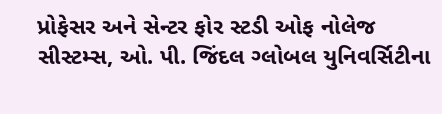પ્રોફેસર અને સેન્ટર ફોર સ્ટડી ઓફ નોલેજ સીસ્ટમ્સ, ઓ. પી. જિંદલ ગ્લોબલ યુનિવર્સિટીના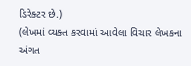ડિરેક્ટર છે.)
(લેખમાં વ્યક્ત કરવામાં આવેલા વિચાર લેખકના અંગત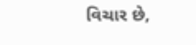વિચાર છે,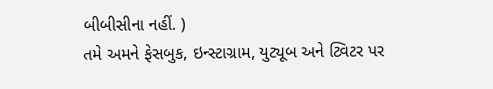બીબીસીના નહીં. )
તમે અમને ફેસબુક, ઇન્સ્ટાગ્રામ, યુટ્યૂબ અને ટ્વિટર પર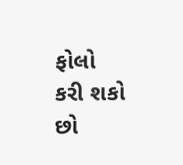ફોલો કરી શકો છો